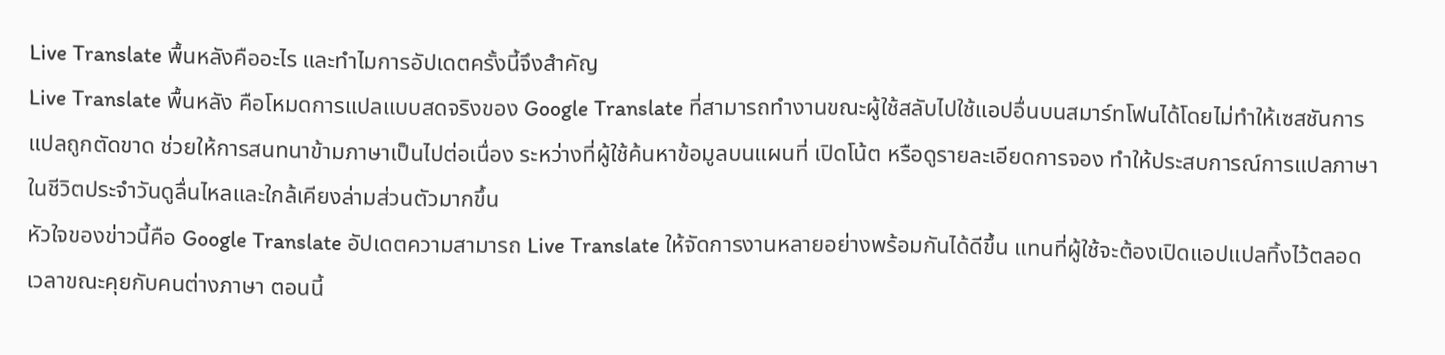Live Translate พื้นหลังคืออะไร และทำไมการอัปเดตครั้งนี้จึงสำคัญ
Live Translate พื้นหลัง คือโหมดการแปลแบบสดจริงของ Google Translate ที่สามารถทำงานขณะผู้ใช้สลับไปใช้แอปอื่นบนสมาร์ทโฟนได้โดยไม่ทำให้เซสชันการแปลถูกตัดขาด ช่วยให้การสนทนาข้ามภาษาเป็นไปต่อเนื่อง ระหว่างที่ผู้ใช้ค้นหาข้อมูลบนแผนที่ เปิดโน้ต หรือดูรายละเอียดการจอง ทำให้ประสบการณ์การแปลภาษาในชีวิตประจำวันดูลื่นไหลและใกล้เคียงล่ามส่วนตัวมากขึ้น
หัวใจของข่าวนี้คือ Google Translate อัปเดตความสามารถ Live Translate ให้จัดการงานหลายอย่างพร้อมกันได้ดีขึ้น แทนที่ผู้ใช้จะต้องเปิดแอปแปลทิ้งไว้ตลอดเวลาขณะคุยกับคนต่างภาษา ตอนนี้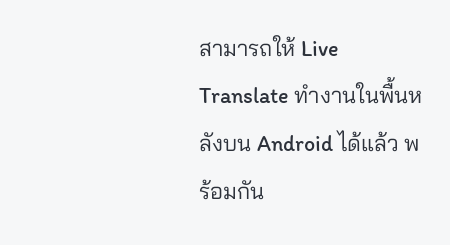สามารถให้ Live Translate ทำงานในพื้นหลังบน Android ได้แล้ว พร้อมกัน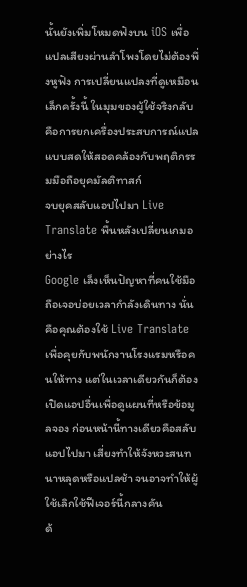นั้นยังเพิ่มโหมดฟังบน iOS เพื่อแปลเสียงผ่านลำโพงโดยไม่ต้องพึ่งหูฟัง การเปลี่ยนแปลงที่ดูเหมือนเล็กครั้งนี้ ในมุมของผู้ใช้จริงกลับคือการยกเครื่องประสบการณ์แปลแบบสดให้สอดคล้องกับพฤติกรรมมือถือยุคมัลติทาสก์
จบยุคสลับแอปไปมา Live Translate พื้นหลังเปลี่ยนเกมอย่างไร
Google เล็งเห็นปัญหาที่คนใช้มือถือเจอบ่อยเวลากำลังเดินทาง นั่นคือคุณต้องใช้ Live Translate เพื่อคุยกับพนักงานโรงแรมหรือคนให้ทาง แต่ในเวลาเดียวกันก็ต้องเปิดแอปอื่นเพื่อดูแผนที่หรือข้อมูลจอง ก่อนหน้านี้ทางเดียวคือสลับแอปไปมา เสี่ยงทำให้จังหวะสนทนาหลุดหรือแปลช้า จนอาจทำให้ผู้ใช้เลิกใช้ฟีเจอร์นี้กลางคัน
ด้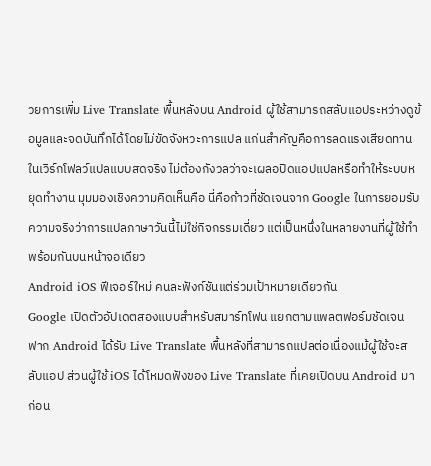วยการเพิ่ม Live Translate พื้นหลังบน Android ผู้ใช้สามารถสลับแอประหว่างดูข้อมูลและจดบันทึกได้โดยไม่ขัดจังหวะการแปล แก่นสำคัญคือการลดแรงเสียดทานในเวิร์กโฟลว์แปลแบบสดจริง ไม่ต้องกังวลว่าจะเผลอปิดแอปแปลหรือทำให้ระบบหยุดทำงาน มุมมองเชิงความคิดเห็นคือ นี่คือก้าวที่ชัดเจนจาก Google ในการยอมรับความจริงว่าการแปลภาษาวันนี้ไม่ใช่กิจกรรมเดี่ยว แต่เป็นหนึ่งในหลายงานที่ผู้ใช้ทำพร้อมกันบนหน้าจอเดียว
Android iOS ฟีเจอร์ใหม่ คนละฟังก์ชันแต่ร่วมเป้าหมายเดียวกัน
Google เปิดตัวอัปเดตสองแบบสำหรับสมาร์ทโฟน แยกตามแพลตฟอร์มชัดเจน ฟาก Android ได้รับ Live Translate พื้นหลังที่สามารถแปลต่อเนื่องแม้ผู้ใช้จะสลับแอป ส่วนผู้ใช้ iOS ได้โหมดฟังของ Live Translate ที่เคยเปิดบน Android มาก่อน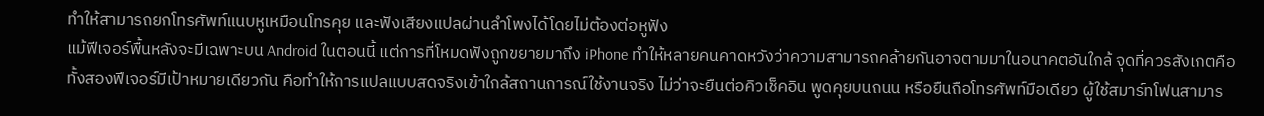ทำให้สามารถยกโทรศัพท์แนบหูเหมือนโทรคุย และฟังเสียงแปลผ่านลำโพงได้โดยไม่ต้องต่อหูฟัง
แม้ฟีเจอร์พื้นหลังจะมีเฉพาะบน Android ในตอนนี้ แต่การที่โหมดฟังถูกขยายมาถึง iPhone ทำให้หลายคนคาดหวังว่าความสามารถคล้ายกันอาจตามมาในอนาคตอันใกล้ จุดที่ควรสังเกตคือ ทั้งสองฟีเจอร์มีเป้าหมายเดียวกัน คือทำให้การแปลแบบสดจริงเข้าใกล้สถานการณ์ใช้งานจริง ไม่ว่าจะยืนต่อคิวเช็คอิน พูดคุยบนถนน หรือยืนถือโทรศัพท์มือเดียว ผู้ใช้สมาร์ทโฟนสามาร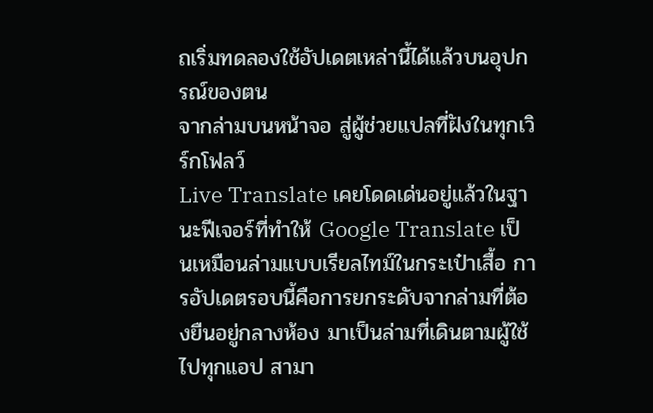ถเริ่มทดลองใช้อัปเดตเหล่านี้ได้แล้วบนอุปกรณ์ของตน
จากล่ามบนหน้าจอ สู่ผู้ช่วยแปลที่ฝังในทุกเวิร์กโฟลว์
Live Translate เคยโดดเด่นอยู่แล้วในฐานะฟีเจอร์ที่ทำให้ Google Translate เป็นเหมือนล่ามแบบเรียลไทม์ในกระเป๋าเสื้อ การอัปเดตรอบนี้คือการยกระดับจากล่ามที่ต้องยืนอยู่กลางห้อง มาเป็นล่ามที่เดินตามผู้ใช้ไปทุกแอป สามา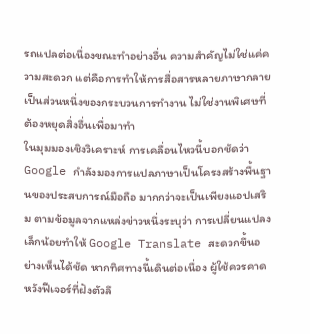รถแปลต่อเนื่องขณะทำอย่างอื่น ความสำคัญไม่ใช่แค่ความสะดวก แต่คือการทำให้การสื่อสารหลายภาษากลายเป็นส่วนหนึ่งของกระบวนการทำงาน ไม่ใช่งานพิเศษที่ต้องหยุดสิ่งอื่นเพื่อมาทำ
ในมุมมองเชิงวิเคราะห์ การเคลื่อนไหวนี้บอกชัดว่า Google กำลังมองการแปลภาษาเป็นโครงสร้างพื้นฐานของประสบการณ์มือถือ มากกว่าจะเป็นเพียงแอปเสริม ตามข้อมูลจากแหล่งข่าวหนึ่งระบุว่า การเปลี่ยนแปลงเล็กน้อยทำให้ Google Translate สะดวกขึ้นอย่างเห็นได้ชัด หากทิศทางนี้เดินต่อเนื่อง ผู้ใช้ควรคาดหวังฟีเจอร์ที่ฝังตัวลึ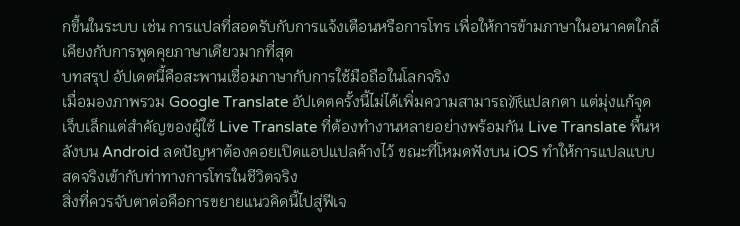กขึ้นในระบบ เช่น การแปลที่สอดรับกับการแจ้งเตือนหรือการโทร เพื่อให้การข้ามภาษาในอนาคตใกล้เคียงกับการพูดคุยภาษาเดียวมากที่สุด
บทสรุป อัปเดตนี้คือสะพานเชื่อมภาษากับการใช้มือถือในโลกจริง
เมื่อมองภาพรวม Google Translate อัปเดตครั้งนี้ไม่ได้เพิ่มความสามารถ派แปลกตา แต่มุ่งแก้จุดเจ็บเล็กแต่สำคัญของผู้ใช้ Live Translate ที่ต้องทำงานหลายอย่างพร้อมกัน Live Translate พื้นหลังบน Android ลดปัญหาต้องคอยเปิดแอปแปลค้างไว้ ขณะที่โหมดฟังบน iOS ทำให้การแปลแบบสดจริงเข้ากับท่าทางการโทรในชีวิตจริง
สิ่งที่ควรจับตาต่อคือการขยายแนวคิดนี้ไปสู่ฟีเจ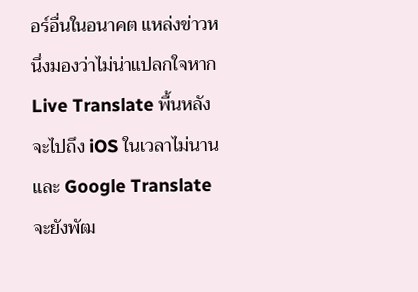อร์อื่นในอนาคต แหล่งข่าวหนึ่งมองว่าไม่น่าแปลกใจหาก Live Translate พื้นหลังจะไปถึง iOS ในเวลาไม่นาน และ Google Translate จะยังพัฒ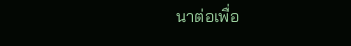นาต่อเพื่อ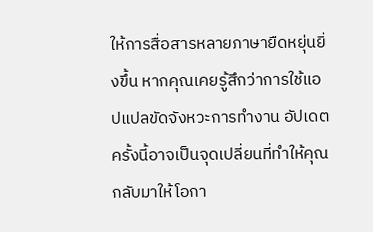ให้การสื่อสารหลายภาษายืดหยุ่นยิ่งขึ้น หากคุณเคยรู้สึกว่าการใช้แอปแปลขัดจังหวะการทำงาน อัปเดตครั้งนี้อาจเป็นจุดเปลี่ยนที่ทำให้คุณกลับมาให้โอกา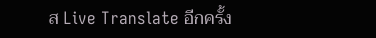ส Live Translate อีกครั้ง